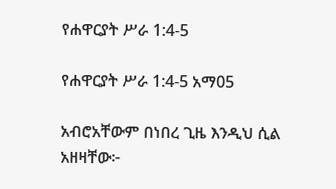የሐዋርያት ሥራ 1:4-5

የሐዋርያት ሥራ 1:4-5 አማ05

አብሮአቸውም በነበረ ጊዜ እንዲህ ሲል አዘዛቸው፦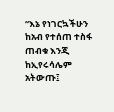“እኔ የነገርኳችሁን ከአብ የተሰጠ ተስፋ ጠብቁ እንጂ ከኢየሩሳሌም አትውጡ፤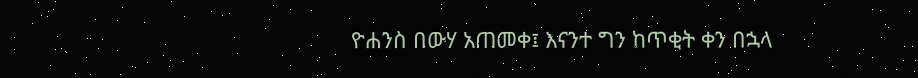ዮሐንስ በውሃ አጠመቀ፤ እናንተ ግን ከጥቂት ቀን በኋላ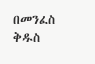በመንፈስ ቅዱስ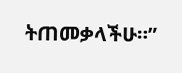ትጠመቃላችሁ።”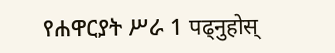የሐዋርያት ሥራ 1 पढ्नुहोस्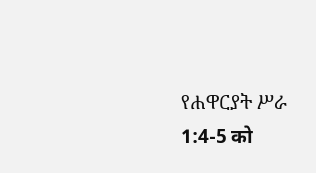የሐዋርያት ሥራ 1:4-5 को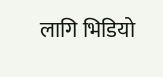लागि भिडियो